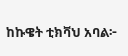ከኩዌት ቲክቫህ አባል፦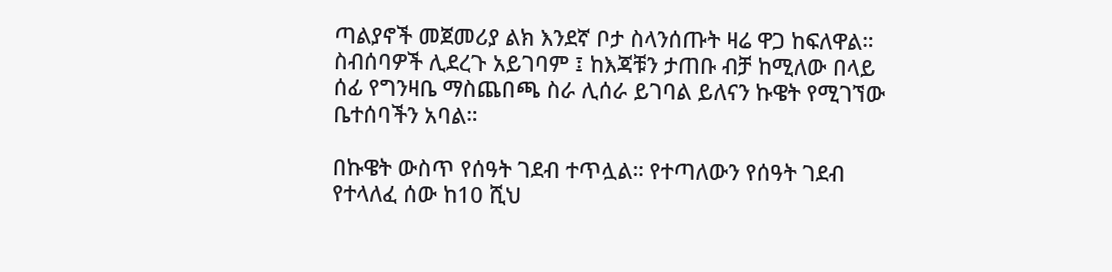ጣልያኖች መጀመሪያ ልክ እንደኛ ቦታ ስላንሰጡት ዛሬ ዋጋ ከፍለዋል። ስብሰባዎች ሊደረጉ አይገባም ፤ ከእጃቹን ታጠቡ ብቻ ከሚለው በላይ ሰፊ የግንዛቤ ማስጨበጫ ስራ ሊሰራ ይገባል ይለናን ኩዌት የሚገኘው ቤተሰባችን አባል።

በኩዌት ውስጥ የሰዓት ገደብ ተጥሏል። የተጣለውን የሰዓት ገደብ የተላለፈ ሰው ከ10 ሺህ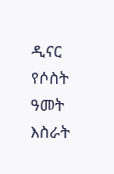ዲናር የሶስት ዓመት እስራት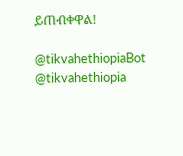ይጠብቀዋል!

@tikvahethiopiaBot @tikvahethiopia